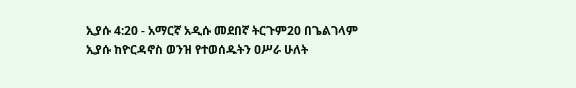ኢያሱ 4:20 - አማርኛ አዲሱ መደበኛ ትርጉም20 በጌልገላም ኢያሱ ከዮርዳኖስ ወንዝ የተወሰዱትን ዐሥራ ሁለት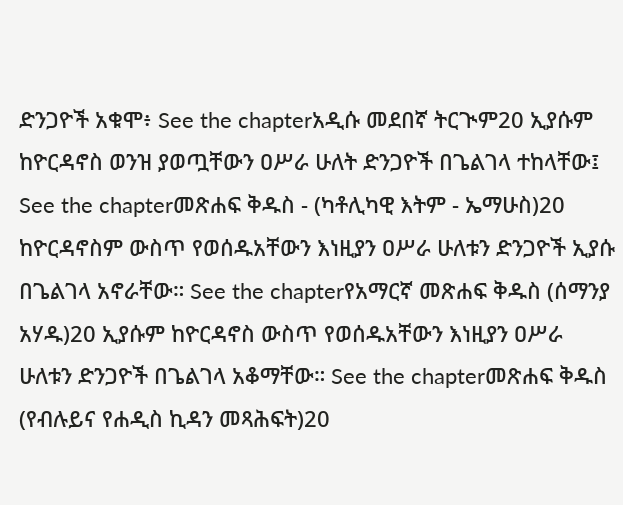ድንጋዮች አቁሞ፥ See the chapterአዲሱ መደበኛ ትርጒም20 ኢያሱም ከዮርዳኖስ ወንዝ ያወጧቸውን ዐሥራ ሁለት ድንጋዮች በጌልገላ ተከላቸው፤ See the chapterመጽሐፍ ቅዱስ - (ካቶሊካዊ እትም - ኤማሁስ)20 ከዮርዳኖስም ውስጥ የወሰዱአቸውን እነዚያን ዐሥራ ሁለቱን ድንጋዮች ኢያሱ በጌልገላ አኖራቸው። See the chapterየአማርኛ መጽሐፍ ቅዱስ (ሰማንያ አሃዱ)20 ኢያሱም ከዮርዳኖስ ውስጥ የወሰዱአቸውን እነዚያን ዐሥራ ሁለቱን ድንጋዮች በጌልገላ አቆማቸው። See the chapterመጽሐፍ ቅዱስ (የብሉይና የሐዲስ ኪዳን መጻሕፍት)20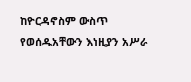ከዮርዳኖስም ውስጥ የወሰዱአቸውን እነዚያን አሥራ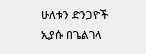ሁለቱን ድንጋዮች ኢያሱ በጌልገላ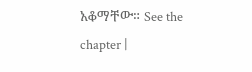አቆማቸው። See the chapter |